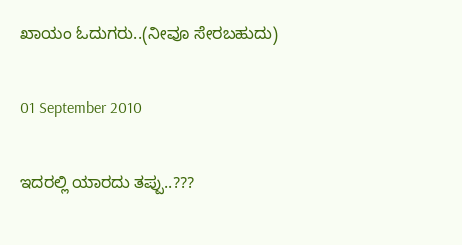ಖಾಯಂ ಓದುಗರು..(ನೀವೂ ಸೇರಬಹುದು)

01 September 2010

ಇದರಲ್ಲಿ ಯಾರದು ತಪ್ಪು..???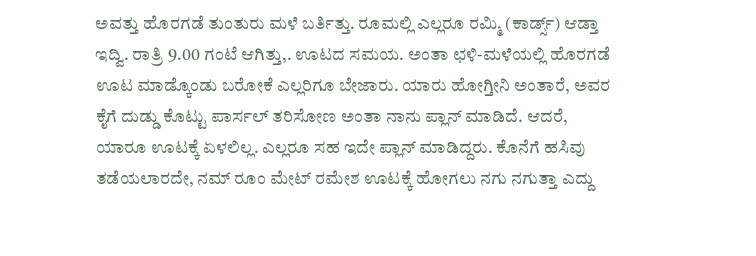ಅವತ್ತು ಹೊರಗಡೆ ತುಂತುರು ಮಳೆ ಬರ್ತಿತ್ತು. ರೂಮಲ್ಲಿ ಎಲ್ಲರೂ ರಮ್ಮಿ (ಕಾರ್ಡ್ಸ್) ಆಡ್ತಾ ಇದ್ವಿ. ರಾತ್ರಿ 9.00 ಗಂಟೆ ಆಗಿತ್ತು,. ಊಟದ ಸಮಯ. ಅಂತಾ ಛಳಿ-ಮಳೆಯಲ್ಲಿ ಹೊರಗಡೆ ಊಟ ಮಾಡ್ಕೊಂಡು ಬರೋಕೆ ಎಲ್ಲರಿಗೂ ಬೇಜಾರು. ಯಾರು ಹೋಗ್ತೀನಿ ಅಂತಾರೆ, ಅವರ ಕೈಗೆ ದುಡ್ಡು ಕೊಟ್ಟು ಪಾರ್ಸಲ್ ತರಿಸೋಣ ಅಂತಾ ನಾನು ಪ್ಲಾನ್ ಮಾಡಿದೆ. ಆದರೆ, ಯಾರೂ ಊಟಕ್ಕೆ ಏಳಲಿಲ್ಲ. ಎಲ್ಲರೂ ಸಹ ಇದೇ ಪ್ಲಾನ್ ಮಾಡಿದ್ದರು. ಕೊನೆಗೆ ಹಸಿವು ತಡೆಯಲಾರದೇ, ನಮ್ ರೂಂ ಮೇಟ್ ರಮೇಶ ಊಟಕ್ಕೆ ಹೋಗಲು ನಗು ನಗುತ್ತಾ ಎದ್ದು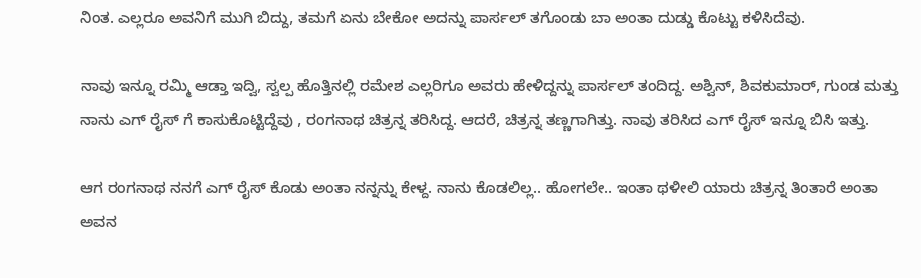ನಿಂತ. ಎಲ್ಲರೂ ಅವನಿಗೆ ಮುಗಿ ಬಿದ್ದು, ತಮಗೆ ಏನು ಬೇಕೋ ಅದನ್ನು ಪಾರ್ಸಲ್ ತಗೊಂಡು ಬಾ ಅಂತಾ ದುಡ್ಡು ಕೊಟ್ಟು ಕಳಿಸಿದೆವು.

ನಾವು ಇನ್ನೂ ರಮ್ಮಿ ಆಡ್ತಾ ಇದ್ವಿ, ಸ್ವಲ್ಪ ಹೊತ್ತಿನಲ್ಲಿ ರಮೇಶ ಎಲ್ಲರಿಗೂ ಅವರು ಹೇಳಿದ್ದನ್ನು ಪಾರ್ಸಲ್ ತಂದಿದ್ದ. ಅಶ್ವಿನ್, ಶಿವಕುಮಾರ್, ಗುಂಡ ಮತ್ತು ನಾನು ಎಗ್ ರೈಸ್ ಗೆ ಕಾಸುಕೊಟ್ಟಿದ್ದೆವು , ರಂಗನಾಥ ಚಿತ್ರನ್ನ ತರಿಸಿದ್ದ. ಆದರೆ, ಚಿತ್ರನ್ನ ತಣ್ಣಗಾಗಿತ್ತು. ನಾವು ತರಿಸಿದ ಎಗ್ ರೈಸ್ ಇನ್ನೂ ಬಿಸಿ ಇತ್ತು.

ಆಗ ರಂಗನಾಥ ನನಗೆ ಎಗ್ ರೈಸ್ ಕೊಡು ಅಂತಾ ನನ್ನನ್ನು ಕೇಳ್ದ. ನಾನು ಕೊಡಲಿಲ್ಲ.. ಹೋಗಲೇ.. ಇಂತಾ ಥಳೀಲಿ ಯಾರು ಚಿತ್ರನ್ನ ತಿಂತಾರೆ ಅಂತಾ ಅವನ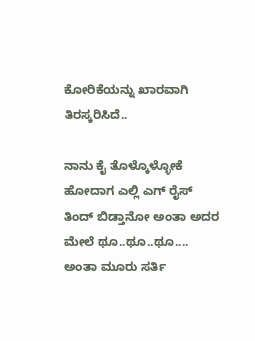ಕೋರಿಕೆಯನ್ನು ಖಾರವಾಗಿ ತಿರಸ್ಕರಿಸಿದೆ..

ನಾನು ಕೈ ತೊಳ್ಕೊಳ್ಳೋಕೆ ಹೋದಾಗ ಎಲ್ಲಿ ಎಗ್ ರೈಸ್ ತಿಂದ್ ಬಿಡ್ತಾನೋ ಅಂತಾ ಅದರ ಮೇಲೆ ಥೂ..ಥೂ..ಥೂ.... ಅಂತಾ ಮೂರು ಸರ್ತಿ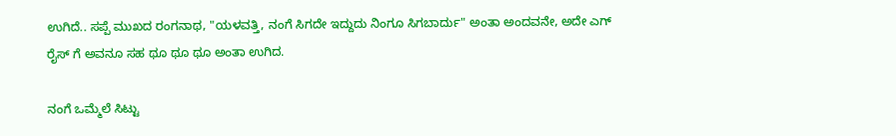ಉಗಿದೆ.. ಸಪ್ಪೆ ಮುಖದ ರಂಗನಾಥ, "ಯಳವತ್ತಿ, ನಂಗೆ ಸಿಗದೇ ಇದ್ದುದು ನಿಂಗೂ ಸಿಗಬಾರ್ದು" ಅಂತಾ ಅಂದವನೇ, ಅದೇ ಎಗ್ ರೈಸ್ ಗೆ ಅವನೂ ಸಹ ಥೂ ಥೂ ಥೂ ಅಂತಾ ಉಗಿದ.

ನಂಗೆ ಒಮ್ಮೆಲೆ ಸಿಟ್ಟು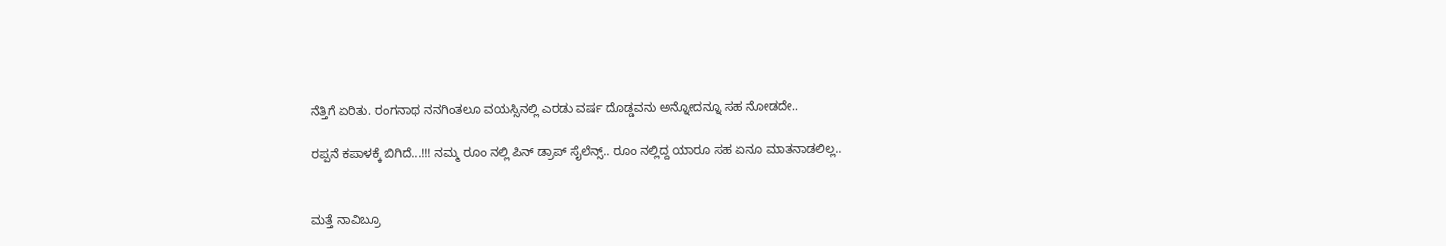ನೆತ್ತಿಗೆ ಏರಿತು. ರಂಗನಾಥ ನನಗಿಂತಲೂ ವಯಸ್ಸಿನಲ್ಲಿ ಎರಡು ವರ್ಷ ದೊಡ್ಡವನು ಅನ್ನೋದನ್ನೂ ಸಹ ನೋಡದೇ..

ರಪ್ಪನೆ ಕಪಾಳಕ್ಕೆ ಬಿಗಿದೆ...!!! ನಮ್ಮ ರೂಂ ನಲ್ಲಿ ಪಿನ್ ಡ್ರಾಪ್ ಸೈಲೆನ್ಸ್.. ರೂಂ ನಲ್ಲಿದ್ದ ಯಾರೂ ಸಹ ಏನೂ ಮಾತನಾಡಲಿಲ್ಲ..


ಮತ್ತೆ ನಾವಿಬ್ರೂ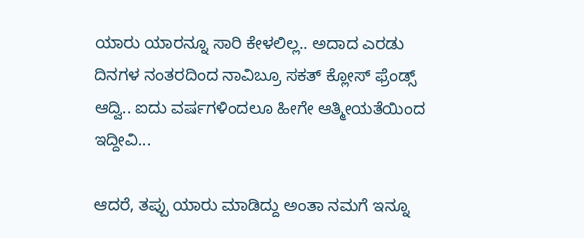ಯಾರು ಯಾರನ್ನೂ ಸಾರಿ ಕೇಳಲಿಲ್ಲ.. ಅದಾದ ಎರಡು ದಿನಗಳ ನಂತರದಿಂದ ನಾವಿಬ್ರೂ ಸಕತ್ ಕ್ಲೋಸ್ ಫ್ರೆಂಡ್ಸ್ ಆದ್ವಿ.. ಐದು ವರ್ಷಗಳಿಂದಲೂ ಹೀಗೇ ಆತ್ಮೀಯತೆಯಿಂದ ಇದ್ದೀವಿ...

ಆದರೆ, ತಪ್ಪು ಯಾರು ಮಾಡಿದ್ದು ಅಂತಾ ನಮಗೆ ಇನ್ನೂ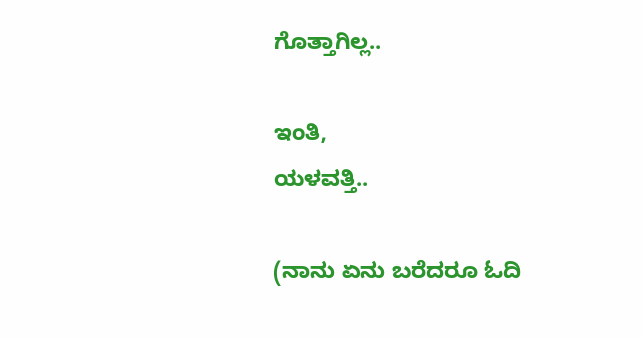ಗೊತ್ತಾಗಿಲ್ಲ..

ಇಂತಿ,
ಯಳವತ್ತಿ..

(ನಾನು ಏನು ಬರೆದರೂ ಓದಿ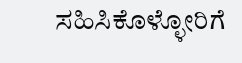ಸಹಿಸಿಕೊಳ್ಳೋರಿಗೆ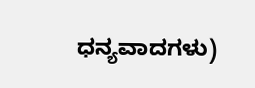ಧನ್ಯವಾದಗಳು)